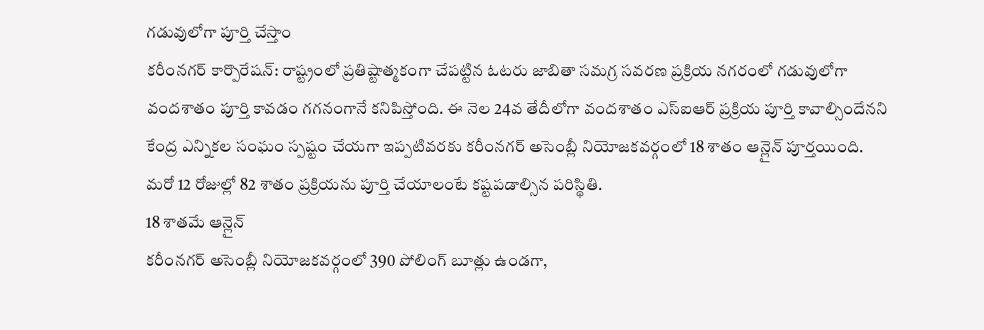గడువులోగా పూర్తి చేస్తాం
కరీంనగర్ కార్పొరేషన్: రాష్ట్రంలో ప్రతిష్టాత్మకంగా చేపట్టిన ఓటరు జాబితా సమగ్ర సవరణ ప్రక్రియ నగరంలో గడువులోగా వందశాతం పూర్తి కావడం గగనంగానే కనిపిస్తోంది. ఈ నెల 24వ తేదీలోగా వందశాతం ఎస్ఐఆర్ ప్రక్రియ పూర్తి కావాల్సిందేనని కేంద్ర ఎన్నికల సంఘం స్పష్టం చేయగా ఇప్పటివరకు కరీంనగర్ అసెంబ్లీ నియోజకవర్గంలో 18 శాతం ఆన్లైన్ పూర్తయింది. మరో 12 రోజుల్లో 82 శాతం ప్రక్రియను పూర్తి చేయాలంటే కష్టపడాల్సిన పరిస్థితి.
18 శాతమే ఆన్లైన్
కరీంనగర్ అసెంబ్లీ నియోజకవర్గంలో 390 పోలింగ్ బూత్లు ఉండగా,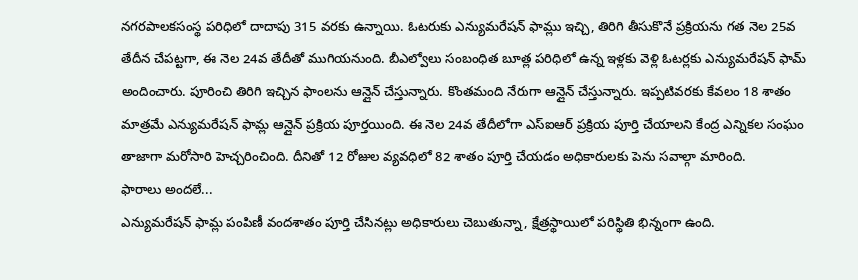నగరపాలకసంస్థ పరిధిలో దాదాపు 315 వరకు ఉన్నాయి. ఓటరుకు ఎన్యుమరేషన్ ఫామ్లు ఇచ్చి, తిరిగి తీసుకొనే ప్రక్రియను గత నెల 25వ తేదీన చేపట్టగా, ఈ నెల 24వ తేదీతో ముగియనుంది. బీఎల్వోలు సంబంధిత బూత్ల పరిధిలో ఉన్న ఇళ్లకు వెళ్లి ఓటర్లకు ఎన్యుమరేషన్ ఫామ్ అందించారు. పూరించి తిరిగి ఇచ్చిన ఫాంలను ఆన్లైన్ చేస్తున్నారు. కొంతమంది నేరుగా ఆన్లైన్ చేస్తున్నారు. ఇప్పటివరకు కేవలం 18 శాతం మాత్రమే ఎన్యుమరేషన్ ఫామ్ల ఆన్లైన్ ప్రక్రియ పూర్తయింది. ఈ నెల 24వ తేదీలోగా ఎస్ఐఆర్ ప్రక్రియ పూర్తి చేయాలని కేంద్ర ఎన్నికల సంఘం తాజాగా మరోసారి హెచ్చరించింది. దీనితో 12 రోజుల వ్యవధిలో 82 శాతం పూర్తి చేయడం అధికారులకు పెను సవాల్గా మారింది.
ఫారాలు అందలే...
ఎన్యుమరేషన్ ఫామ్ల పంపిణీ వందశాతం పూర్తి చేసినట్లు అధికారులు చెబుతున్నా, క్షేత్రస్థాయిలో పరిస్థితి భిన్నంగా ఉంది.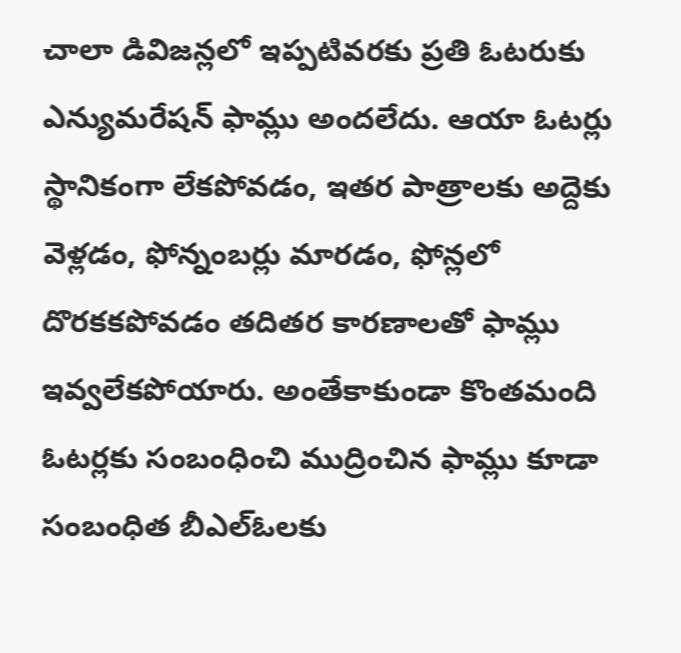చాలా డివిజన్లలో ఇప్పటివరకు ప్రతి ఓటరుకు ఎన్యుమరేషన్ ఫామ్లు అందలేదు. ఆయా ఓటర్లు స్థానికంగా లేకపోవడం, ఇతర పాత్రాలకు అద్దెకు వెళ్లడం, ఫోన్నంబర్లు మారడం, ఫోన్లలో దొరకకపోవడం తదితర కారణాలతో ఫామ్లు ఇవ్వలేకపోయారు. అంతేకాకుండా కొంతమంది ఓటర్లకు సంబంధించి ముద్రించిన ఫామ్లు కూడా సంబంధిత బీఎల్ఓలకు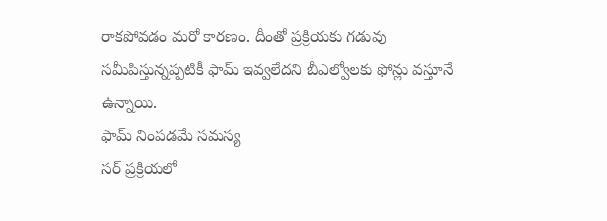రాకపోవడం మరో కారణం. దీంతో ప్రక్రియకు గడువు సమీపిస్తున్నప్పటికీ ఫామ్ ఇవ్వలేదని బీఎల్వోలకు ఫోన్లు వస్తూనే ఉన్నాయి.
ఫామ్ నింపడమే సమస్య
సర్ ప్రక్రియలో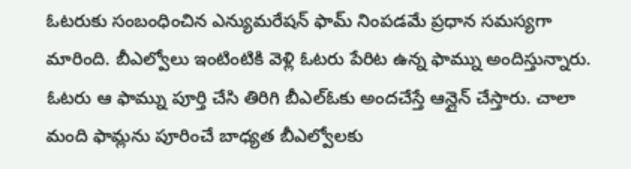ఓటరుకు సంబంధించిన ఎన్యుమరేషన్ ఫామ్ నింపడమే ప్రధాన సమస్యగా మారింది. బీఎల్వోలు ఇంటింటికి వెళ్లి ఓటరు పేరిట ఉన్న ఫామ్ను అందిస్తున్నారు. ఓటరు ఆ ఫామ్ను పూర్తి చేసి తిరిగి బీఎల్ఓకు అందచేస్తే ఆన్లైన్ చేస్తారు. చాలా మంది ఫామ్లను పూరించే బాధ్యత బీఎల్వోలకు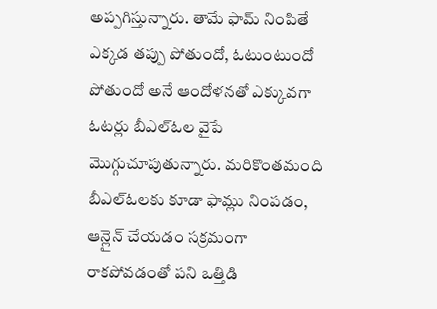అప్పగిస్తున్నారు. తామే ఫామ్ నింపితే ఎక్కడ తప్పు పోతుందో, ఓటుంటుందో పోతుందో అనే ఆందోళనతో ఎక్కువగా ఓటర్లు బీఎల్ఓల వైపే మొగ్గుచూపుతున్నారు. మరికొంతమంది బీఎల్ఓలకు కూడా ఫామ్లు నింపడం, ఆన్లైన్ చేయడం సక్రమంగా రాకపోవడంతో పని ఒత్తిడి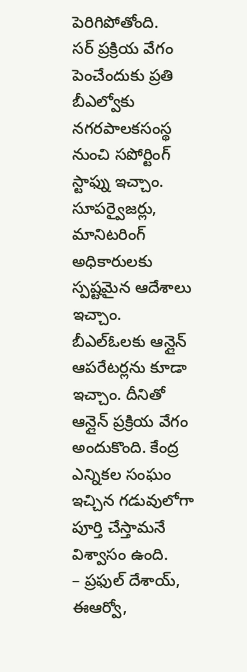పెరిగిపోతోంది.
సర్ ప్రక్రియ వేగం పెంచేందుకు ప్రతి బీఎల్వోకు నగరపాలకసంస్థ నుంచి సపోర్టింగ్ స్టాఫ్ను ఇచ్చాం. సూపర్వైజర్లు, మానిటరింగ్ అధికారులకు స్పష్టమైన ఆదేశాలు ఇచ్చాం. బీఎల్ఓలకు ఆన్లైన్ ఆపరేటర్లను కూడా ఇచ్చాం. దీనితో ఆన్లైన్ ప్రక్రియ వేగం అందుకొంది. కేంద్ర ఎన్నికల సంఘం ఇచ్చిన గడువులోగా పూర్తి చేస్తామనే విశ్వాసం ఉంది.
– ప్రఫుల్ దేశాయ్, ఈఆర్వో,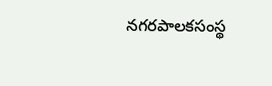నగరపాలకసంస్థ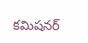కమిషనర్